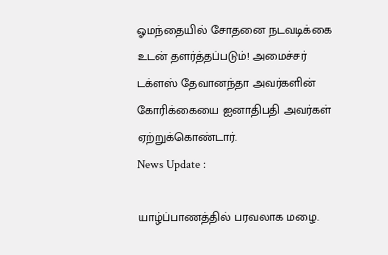ஓமந்தையில் சோதனை நடவடிக்கை உடன் தளர்த்தப்படும்! அமைச்சர் டக்ளஸ் தேவானந்தா அவர்களின் கோரிக்கையை ஐனாதிபதி அவர்கள் ஏற்றுக்கொண்டார்.
News Update :

யாழ்ப்பாணத்தில் பரவலாக மழை.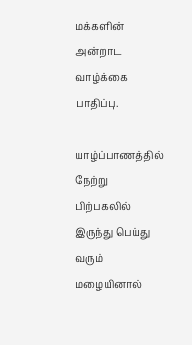மக்களின் அன்றாட வாழ்க்கை பாதிப்பு.

யாழ்ப்பாணத்தில் நேற்று பிற்பகலில் இருந்து பெய்து வரும் மழையினால்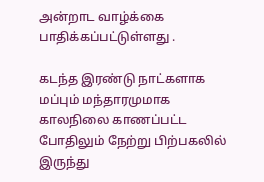அன்றாட வாழ்க்கை
பாதிக்கப்பட்டுள்ளது .

கடந்த இரண்டு நாட்களாக மப்பும் மந்தாரமுமாக காலநிலை காணப்பட்ட போதிலும் நேற்று பிற்பகலில் இருந்து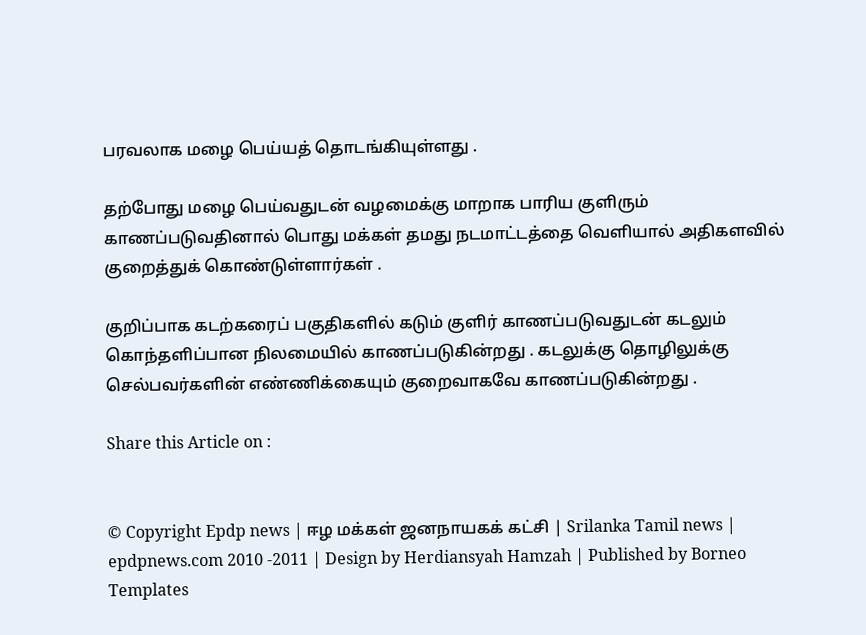பரவலாக மழை பெய்யத் தொடங்கியுள்ளது .

தற்போது மழை பெய்வதுடன் வழமைக்கு மாறாக பாரிய குளிரும் காணப்படுவதினால் பொது மக்கள் தமது நடமாட்டத்தை வெளியால் அதிகளவில் குறைத்துக் கொண்டுள்ளார்கள் .

குறிப்பாக கடற்கரைப் பகுதிகளில் கடும் குளிர் காணப்படுவதுடன் கடலும் கொந்தளிப்பான நிலமையில் காணப்படுகின்றது . கடலுக்கு தொழிலுக்கு செல்பவர்களின் எண்ணிக்கையும் குறைவாகவே காணப்படுகின்றது .

Share this Article on :


© Copyright Epdp news | ஈழ மக்கள் ஜனநாயகக் கட்சி | Srilanka Tamil news | epdpnews.com 2010 -2011 | Design by Herdiansyah Hamzah | Published by Borneo Templates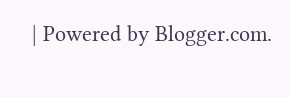| Powered by Blogger.com.